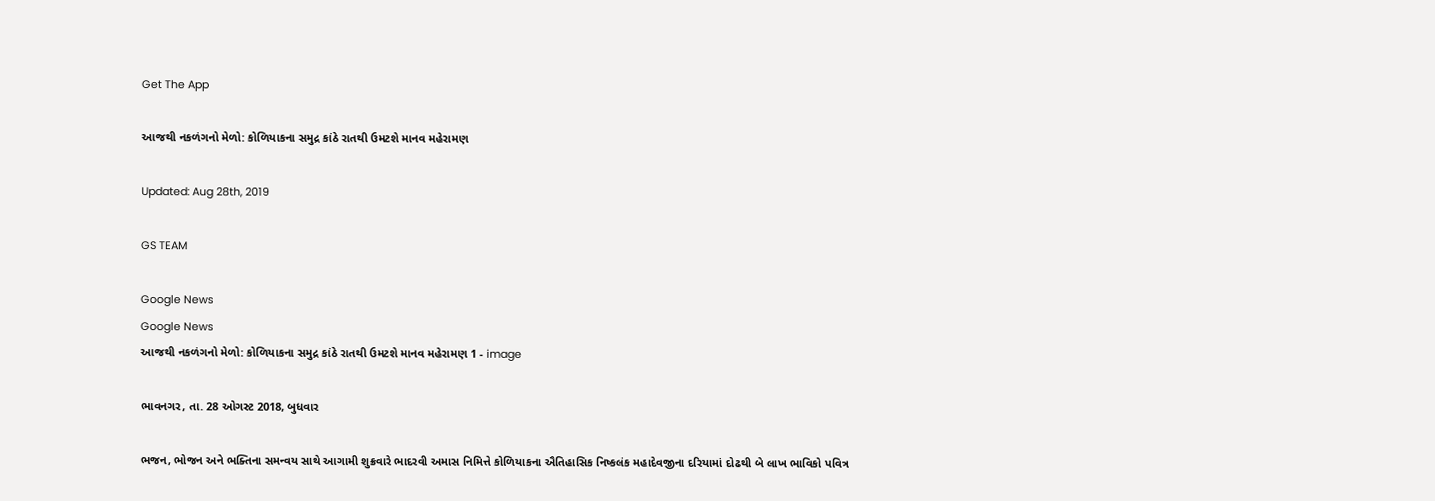Get The App

આજથી નકળંગનો મેળો: કોળિયાકના સમુદ્ર કાંઠે રાતથી ઉમટશે માનવ મહેરામણ

Updated: Aug 28th, 2019

GS TEAM

Google News
Google News
આજથી નકળંગનો મેળો: કોળિયાકના સમુદ્ર કાંઠે રાતથી ઉમટશે માનવ મહેરામણ 1 - image

ભાવનગર, તા. 28 ઓગસ્ટ 2018, બુધવાર

ભજન, ભોજન અને ભક્તિના સમન્વય સાથે આગામી શુક્રવારે ભાદરવી અમાસ નિમિત્તે કોળિયાકના ઐતિહાસિક નિષ્કલંક મહાદેવજીના દરિયામાં દોઢથી બે લાખ ભાવિકો પવિત્ર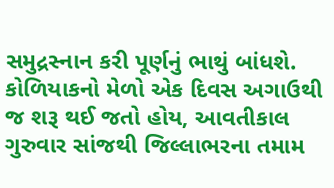સમુદ્રસ્નાન કરી પૂર્ણનું ભાથું બાંધશે. કોળિયાકનો મેળો એક દિવસ અગાઉથી જ શરૂ થઈ જતો હોય, આવતીકાલ ગુરુવાર સાંજથી જિલ્લાભરના તમામ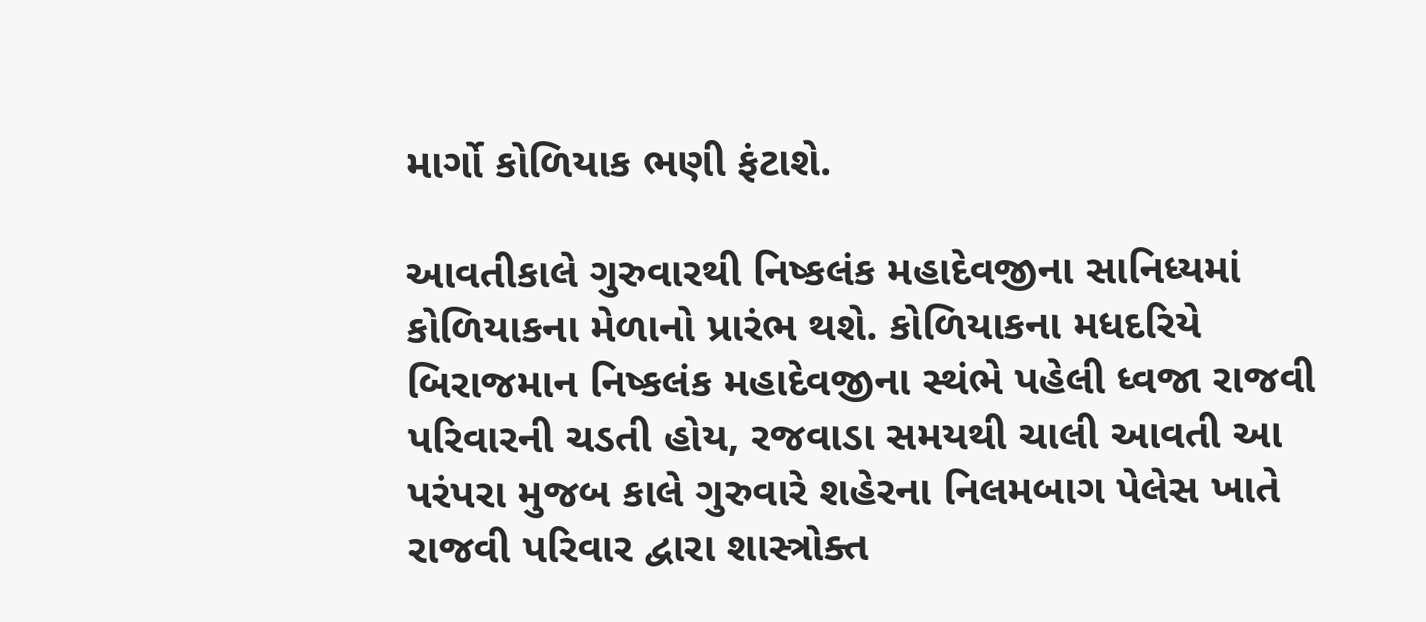માર્ગો કોળિયાક ભણી ફંટાશે.

આવતીકાલે ગુરુવારથી નિષ્કલંક મહાદેવજીના સાનિધ્યમાં કોળિયાકના મેળાનો પ્રારંભ થશે. કોળિયાકના મધદરિયે બિરાજમાન નિષ્કલંક મહાદેવજીના સ્થંભે પહેલી ધ્વજા રાજવી પરિવારની ચડતી હોય, રજવાડા સમયથી ચાલી આવતી આ પરંપરા મુજબ કાલે ગુરુવારે શહેરના નિલમબાગ પેલેસ ખાતે રાજવી પરિવાર દ્વારા શાસ્ત્રોક્ત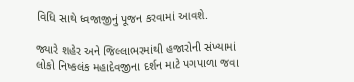વિધિ સાથે ધ્વજાજીનું પૂજન કરવામાં આવશે.

જ્યારે શહેર અને જિલ્લાભરમાંથી હજારોની સંખ્યામાં લોકો નિષ્કલંક મહાદેવજીના દર્શન માટે પગપાળા જવા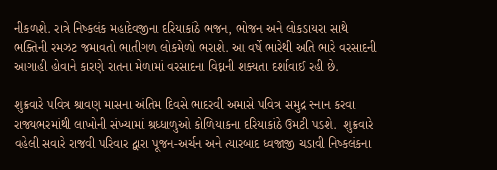નીકળશે. રાત્રે નિષ્કલંક મહાદેવજીના દરિયાકાંઠે ભજન, ભોજન અને લોકડાયરા સાથે ભક્તિની રમઝટ જમાવતો ભાતીગળ લોકમેળો ભરાશે. આ વર્ષે ભારેથી અતિ ભારે વરસાદની આગાહી હોવાને કારણે રાતના મેળામાં વરસાદના વિઘ્નની શક્યતા દર્શાવાઈ રહી છે.

શુક્રવારે પવિત્ર શ્રાવણ માસના અંતિમ દિવસે ભાદરવી અમાસે પવિત્ર સમુદ્ર સ્નાન કરવા રાજ્યભરમાંથી લાખોની સંખ્યામાં શ્રધ્ધાળુઓ કોળિયાકના દરિયાકાંઠે ઉમટી પડશે.  શુક્રવારે વહેલી સવારે રાજવી પરિવાર દ્વારા પૂજન-અર્ચન અને ત્યારબાદ ધ્વજાજી ચડાવી નિષ્કલંકના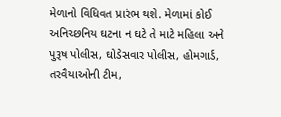મેળાનો વિધિવત પ્રારંભ થશે. મેળામાં કોઈ અનિચ્છનિય ઘટના ન ઘટે તે માટે મહિલા અને પુરૂષ પોલીસ, ઘોડેસવાર પોલીસ, હોમગાર્ડ, તરવૈયાઓની ટીમ,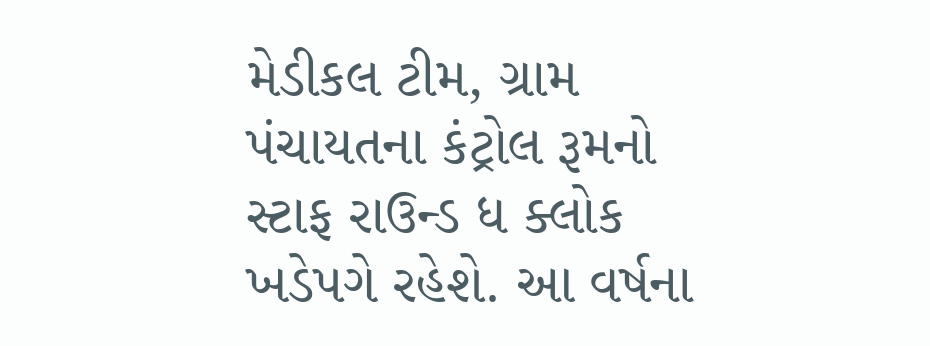મેડીકલ ટીમ, ગ્રામ પંચાયતના કંટ્રોલ રૂમનો સ્ટાફ રાઉન્ડ ધ ક્લોક ખડેપગે રહેશે. આ વર્ષના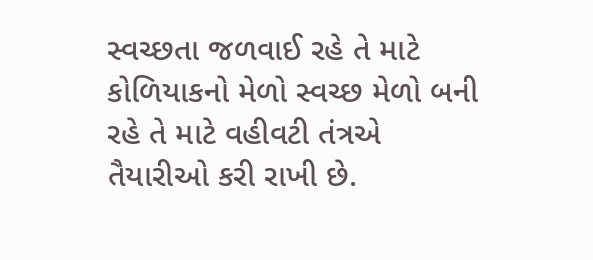સ્વચ્છતા જળવાઈ રહે તે માટે કોળિયાકનો મેળો સ્વચ્છ મેળો બની રહે તે માટે વહીવટી તંત્રએ તૈયારીઓ કરી રાખી છે.